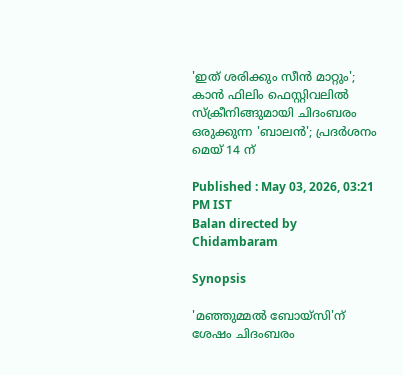'ഇത് ശരിക്കും സീൻ മാറ്റും'; കാൻ ഫിലിം ഫെസ്റ്റിവലിൽ സ്‌ക്രീനിങ്ങുമായി ചിദംബരം ഒരുക്കുന്ന 'ബാലൻ'; പ്രദർശനം മെയ് 14 ന്

Published : May 03, 2026, 03:21 PM IST
Balan directed by Chidambaram

Synopsis

'മഞ്ഞുമ്മൽ ബോയ്സി'ന് ശേഷം ചിദംബരം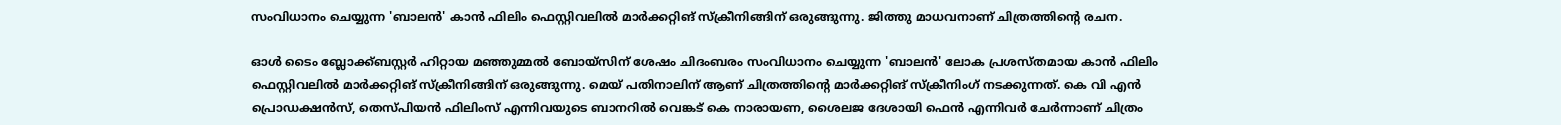സംവിധാനം ചെയ്യുന്ന 'ബാലൻ' കാൻ ഫിലിം ഫെസ്റ്റിവലിൽ മാർക്കറ്റിങ് സ്ക്രീനിങ്ങിന് ഒരുങ്ങുന്നു. ജിത്തു മാധവനാണ് ചിത്രത്തിന്റെ രചന.

ഓൾ ടൈം ബ്ലോക്ക്ബസ്റ്റർ ഹിറ്റായ മഞ്ഞുമ്മൽ ബോയ്സിന് ശേഷം ചിദംബരം സംവിധാനം ചെയ്യുന്ന 'ബാലൻ' ലോക പ്രശസ്തമായ കാൻ ഫിലിം ഫെസ്റ്റിവലിൽ മാർക്കറ്റിങ് സ്‌ക്രീനിങ്ങിന് ഒരുങ്ങുന്നു. മെയ് പതിനാലിന് ആണ് ചിത്രത്തിന്റെ മാർക്കറ്റിങ് സ്ക്രീനിംഗ് നടക്കുന്നത്. കെ വി എൻ പ്രൊഡക്ഷൻസ്, തെസ്‌പിയൻ ഫിലിംസ് എന്നിവയുടെ ബാനറിൽ വെങ്കട് കെ നാരായണ, ശൈലജ ദേശായി ഫെൻ എന്നിവർ ചേർന്നാണ് ചിത്രം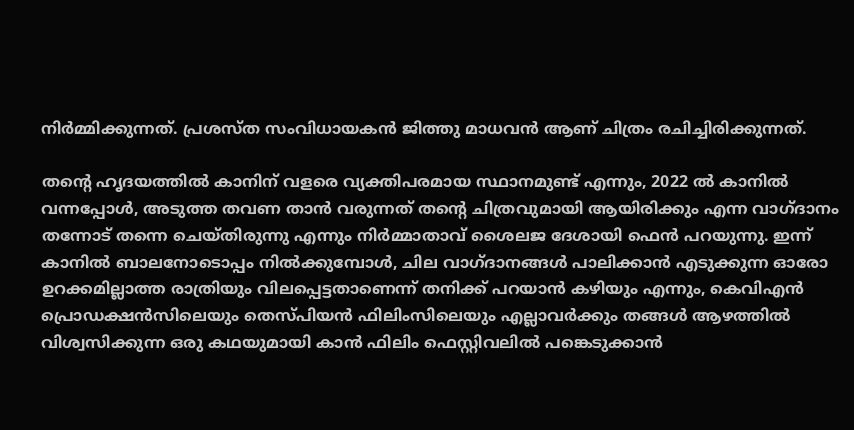നിർമ്മിക്കുന്നത്. പ്രശസ്ത സംവിധായകൻ ജിത്തു മാധവൻ ആണ് ചിത്രം രചിച്ചിരിക്കുന്നത്.

തന്റെ ഹൃദയത്തിൽ കാനിന് വളരെ വ്യക്തിപരമായ സ്ഥാനമുണ്ട് എന്നും, 2022 ൽ കാനിൽ വന്നപ്പോൾ, അടുത്ത തവണ താൻ വരുന്നത് തന്റെ ചിത്രവുമായി ആയിരിക്കും എന്ന വാഗ്ദാനം തന്നോട് തന്നെ ചെയ്തിരുന്നു എന്നും നിർമ്മാതാവ് ശൈലജ ദേശായി ഫെൻ പറയുന്നു. ഇന്ന് കാനിൽ ബാലനോടൊപ്പം നിൽക്കുമ്പോൾ, ചില വാഗ്ദാനങ്ങൾ പാലിക്കാൻ എടുക്കുന്ന ഓരോ ഉറക്കമില്ലാത്ത രാത്രിയും വിലപ്പെട്ടതാണെന്ന് തനിക്ക് പറയാൻ കഴിയും എന്നും, കെവിഎൻ പ്രൊഡക്ഷൻസിലെയും തെസ്പിയൻ ഫിലിംസിലെയും എല്ലാവർക്കും തങ്ങൾ ആഴത്തിൽ വിശ്വസിക്കുന്ന ഒരു കഥയുമായി കാൻ ഫിലിം ഫെസ്റ്റിവലിൽ പങ്കെടുക്കാൻ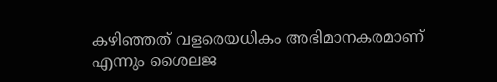കഴിഞ്ഞത് വളരെയധികം അഭിമാനകരമാണ് എന്നും ശൈലജ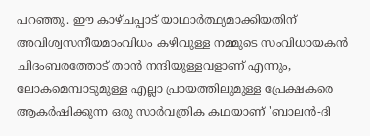പറഞ്ഞു. ഈ കാഴ്ചപ്പാട് യാഥാർത്ഥ്യമാക്കിയതിന് അവിശ്വസനീയമാംവിധം കഴിവുള്ള നമ്മുടെ സംവിധായകൻ ചിദംബരത്തോട് താൻ നന്ദിയുള്ളവളാണ് എന്നും, ലോകമെമ്പാടുമുള്ള എല്ലാ പ്രായത്തിലുമുള്ള പ്രേക്ഷകരെ ആകർഷിക്കുന്ന ഒരു സാർവത്രിക കഥയാണ് 'ബാലൻ-ദി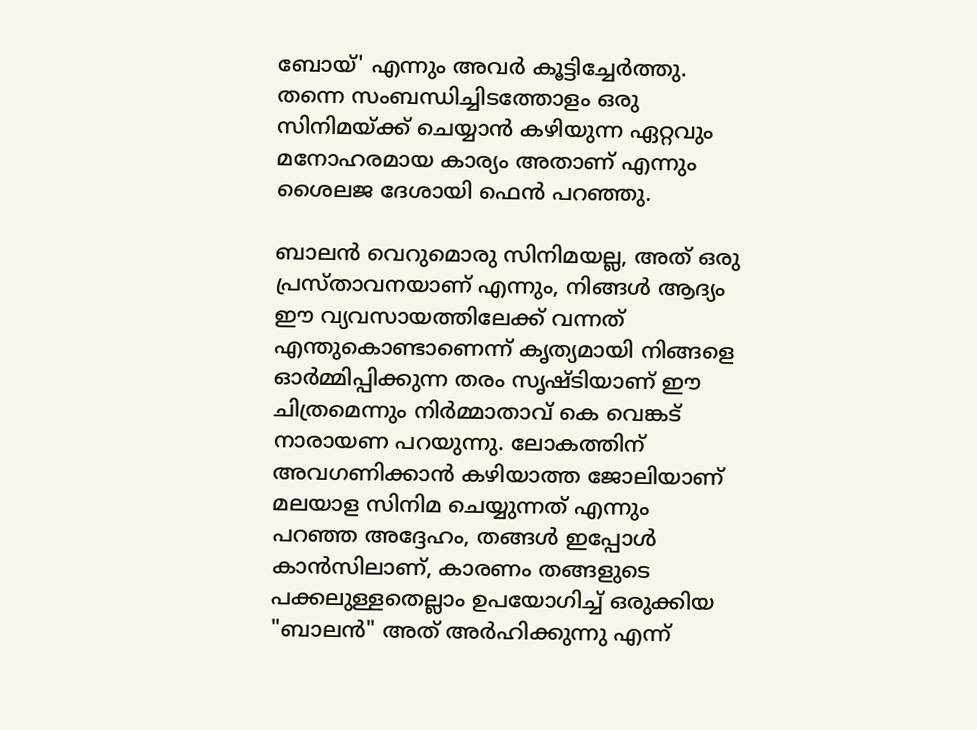ബോയ്' എന്നും അവർ കൂട്ടിച്ചേർത്തു. തന്നെ സംബന്ധിച്ചിടത്തോളം ഒരു സിനിമയ്ക്ക് ചെയ്യാൻ കഴിയുന്ന ഏറ്റവും മനോഹരമായ കാര്യം അതാണ് എന്നും ശൈലജ ദേശായി ഫെൻ പറഞ്ഞു.

ബാലൻ വെറുമൊരു സിനിമയല്ല, അത് ഒരു പ്രസ്താവനയാണ് എന്നും, നിങ്ങൾ ആദ്യം ഈ വ്യവസായത്തിലേക്ക് വന്നത് എന്തുകൊണ്ടാണെന്ന് കൃത്യമായി നിങ്ങളെ ഓർമ്മിപ്പിക്കുന്ന തരം സൃഷ്ടിയാണ് ഈ ചിത്രമെന്നും നിർമ്മാതാവ് കെ വെങ്കട് നാരായണ പറയുന്നു. ലോകത്തിന് അവഗണിക്കാൻ കഴിയാത്ത ജോലിയാണ് മലയാള സിനിമ ചെയ്യുന്നത് എന്നും പറഞ്ഞ അദ്ദേഹം, തങ്ങൾ ഇപ്പോൾ കാൻസിലാണ്, കാരണം തങ്ങളുടെ പക്കലുള്ളതെല്ലാം ഉപയോഗിച്ച് ഒരുക്കിയ "ബാലൻ" അത് അർഹിക്കുന്നു എന്ന്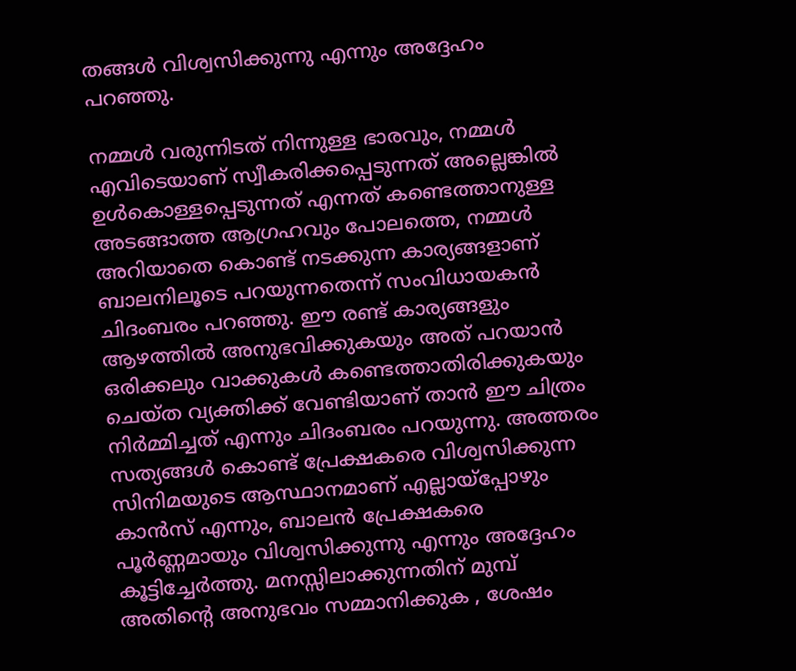തങ്ങൾ വിശ്വസിക്കുന്നു എന്നും അദ്ദേഹം പറഞ്ഞു.

നമ്മൾ വരുന്നിടത് നിന്നുള്ള ഭാരവും, നമ്മൾ എവിടെയാണ് സ്വീകരിക്കപ്പെടുന്നത് അല്ലെങ്കിൽ ഉൾകൊള്ളപ്പെടുന്നത് എന്നത് കണ്ടെത്താനുള്ള അടങ്ങാത്ത ആഗ്രഹവും പോലത്തെ, നമ്മൾ അറിയാതെ കൊണ്ട് നടക്കുന്ന കാര്യങ്ങളാണ് ബാലനിലൂടെ പറയുന്നതെന്ന് സംവിധായകൻ ചിദംബരം പറഞ്ഞു. ഈ രണ്ട് കാര്യങ്ങളും ആഴത്തിൽ അനുഭവിക്കുകയും അത് പറയാൻ ഒരിക്കലും വാക്കുകൾ കണ്ടെത്താതിരിക്കുകയും ചെയ്ത വ്യക്തിക്ക് വേണ്ടിയാണ് താൻ ഈ ചിത്രം നിർമ്മിച്ചത് എന്നും ചിദംബരം പറയുന്നു. അത്തരം സത്യങ്ങൾ കൊണ്ട് പ്രേക്ഷകരെ വിശ്വസിക്കുന്ന സിനിമയുടെ ആസ്ഥാനമാണ് എല്ലായ്പ്പോഴും കാൻസ് എന്നും, ബാലൻ പ്രേക്ഷകരെ പൂർണ്ണമായും വിശ്വസിക്കുന്നു എന്നും അദ്ദേഹം കൂട്ടിച്ചേർത്തു. മനസ്സിലാക്കുന്നതിന് മുമ്പ് അതിന്റെ അനുഭവം സമ്മാനിക്കുക , ശേഷം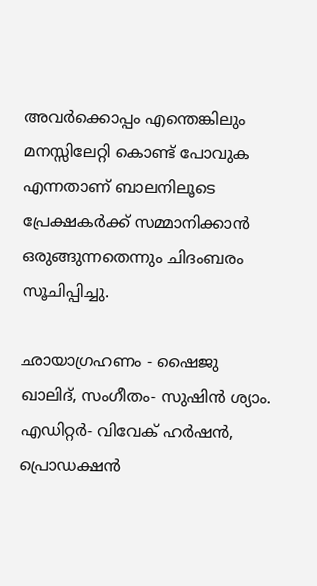അവർക്കൊപ്പം എന്തെങ്കിലും മനസ്സിലേറ്റി കൊണ്ട് പോവുക എന്നതാണ് ബാലനിലൂടെ പ്രേക്ഷകർക്ക് സമ്മാനിക്കാൻ ഒരുങ്ങുന്നതെന്നും ചിദംബരം സൂചിപ്പിച്ചു.

ഛായാഗ്രഹണം - ഷൈജു ഖാലിദ്, സംഗീതം- സുഷിൻ ശ്യാം. എഡിറ്റർ- വിവേക് ഹർഷൻ, പ്രൊഡക്ഷൻ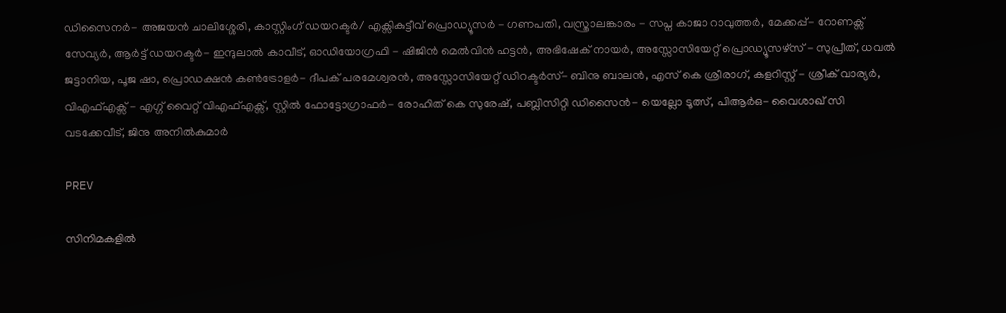ഡിസൈനർ- അജയൻ ചാലിശ്ശേരി, കാസ്റ്റിംഗ് ഡയറക്ടർ/ എക്സികുട്ടീവ് പ്രൊഡ്യൂസർ - ഗണപതി, വസ്ത്രാലങ്കാരം - സപ്ന കാജാ റാവുത്തർ, മേക്കപ്പ്- റോണക്സ് സേവ്യർ, ആർട്ട് ഡയറക്ടർ- ഇന്ദുലാൽ കാവീട്, ഓഡിയോഗ്രഫി - ഷിജിൻ മെൽവിൻ ഹട്ടൻ, അഭിഷേക് നായർ, അസ്സോസിയേറ്റ് പ്രൊഡ്യൂസഴ്സ് - സുപ്രീത്, ധവൽ ജട്ടാനിയ, പൂജ ഷാ, പ്രൊഡക്ഷൻ കൺട്രോളർ- ദീപക് പരമേശ്വരൻ, അസ്സോസിയേറ്റ് ഡിറക്ടർസ്- ബിനു ബാലൻ, എസ് കെ ശ്രീരാഗ്, കളറിസ്റ്റ് - ശ്രീക് വാര്യർ, വിഎഫ്എക്സ് - എഗ്ഗ് വൈറ്റ് വിഎഫ്എക്സ്, സ്റ്റിൽ ഫോട്ടോഗ്രാഫർ- രോഹിത് കെ സുരേഷ്, പബ്ലിസിറ്റി ഡിസൈൻ- യെല്ലോ ടൂത്സ്, പിആർഒ- വൈശാഖ് സി വടക്കേവീട്, ജിനു അനിൽകുമാർ

PREV

സിനിമകളിൽ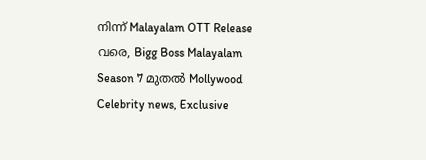നിന്ന് Malayalam OTT Release വരെ, Bigg Boss Malayalam Season 7 മുതൽ Mollywood Celebrity news, Exclusive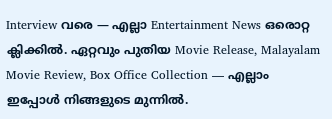Interview വരെ — എല്ലാ Entertainment News ഒരൊറ്റ ക്ലിക്കിൽ. ഏറ്റവും പുതിയ Movie Release, Malayalam Movie Review, Box Office Collection — എല്ലാം ഇപ്പോൾ നിങ്ങളുടെ മുന്നിൽ.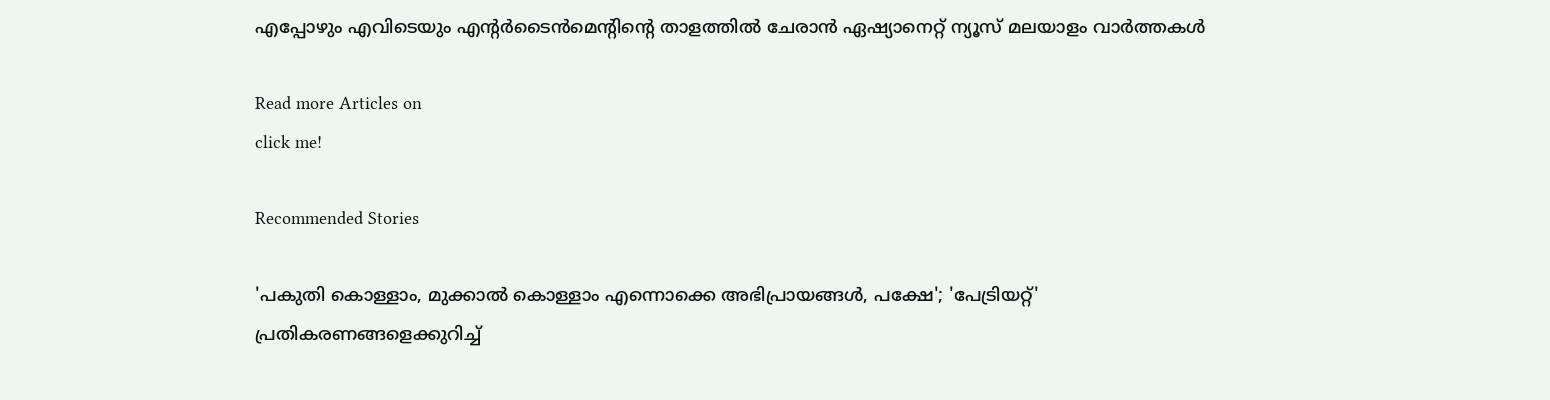എപ്പോഴും എവിടെയും എന്റർടൈൻമെന്റിന്റെ താളത്തിൽ ചേരാൻ ഏഷ്യാനെറ്റ് ന്യൂസ് മലയാളം വാർത്തകൾ

Read more Articles on
click me!

Recommended Stories

'പകുതി കൊള്ളാം, മുക്കാല്‍ കൊള്ളാം എന്നൊക്കെ അഭിപ്രായങ്ങള്‍, പക്ഷേ'; 'പേട്രിയറ്റ്' പ്രതികരണങ്ങളെക്കുറിച്ച്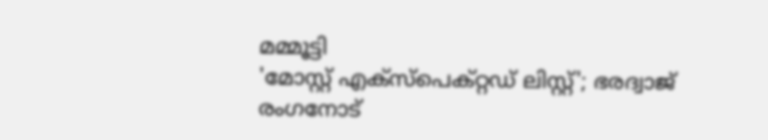മമ്മൂട്ടി
'മോസ്റ്റ് എക്സ്പെക്റ്റഡ് ലിസ്റ്റ്'; ഭരദ്വാജ് രംഗനോട്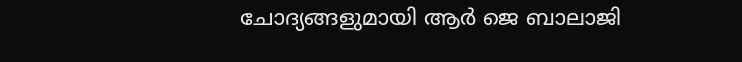ചോദ്യങ്ങളുമായി ആര്‍ ജെ ബാലാജി